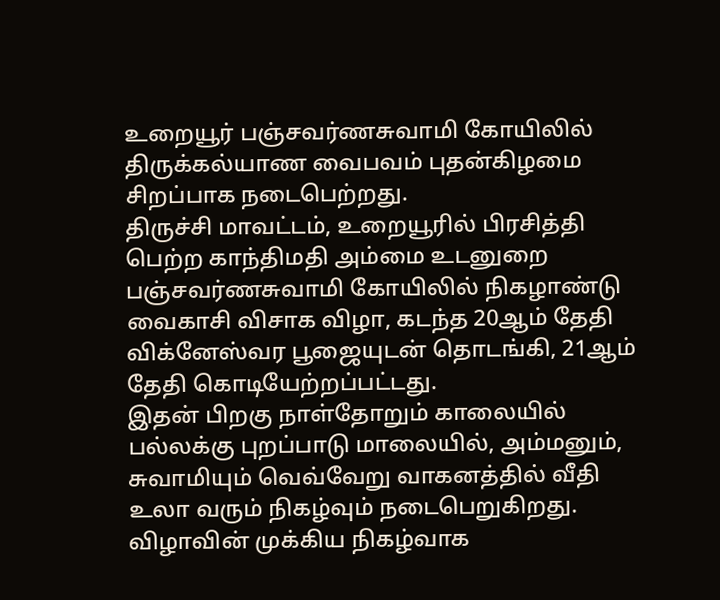உறையூர் பஞ்சவர்ணசுவாமி கோயிலில் திருக்கல்யாண வைபவம் புதன்கிழமை சிறப்பாக நடைபெற்றது.
திருச்சி மாவட்டம், உறையூரில் பிரசித்தி பெற்ற காந்திமதி அம்மை உடனுறை பஞ்சவர்ணசுவாமி கோயிலில் நிகழாண்டு வைகாசி விசாக விழா, கடந்த 20ஆம் தேதி விக்னேஸ்வர பூஜையுடன் தொடங்கி, 21ஆம் தேதி கொடியேற்றப்பட்டது.
இதன் பிறகு நாள்தோறும் காலையில் பல்லக்கு புறப்பாடு மாலையில், அம்மனும், சுவாமியும் வெவ்வேறு வாகனத்தில் வீதி உலா வரும் நிகழ்வும் நடைபெறுகிறது. விழாவின் முக்கிய நிகழ்வாக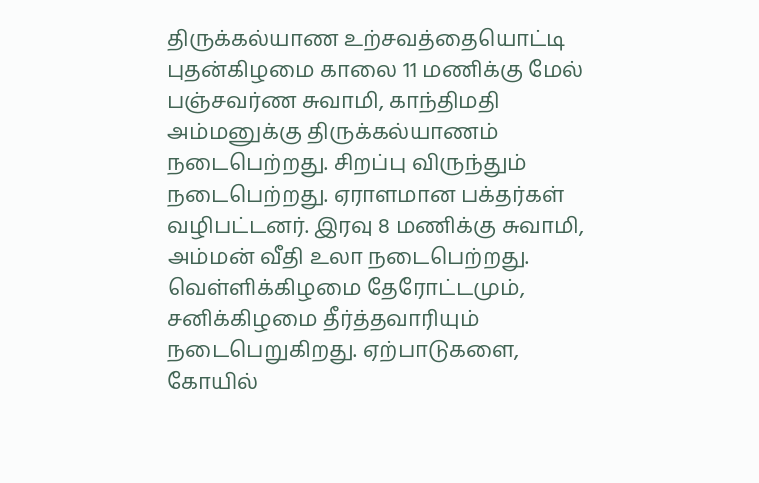திருக்கல்யாண உற்சவத்தையொட்டி புதன்கிழமை காலை 11 மணிக்கு மேல் பஞ்சவர்ண சுவாமி, காந்திமதி அம்மனுக்கு திருக்கல்யாணம் நடைபெற்றது. சிறப்பு விருந்தும் நடைபெற்றது. ஏராளமான பக்தர்கள் வழிபட்டனர். இரவு 8 மணிக்கு சுவாமி, அம்மன் வீதி உலா நடைபெற்றது. வெள்ளிக்கிழமை தேரோட்டமும், சனிக்கிழமை தீர்த்தவாரியும் நடைபெறுகிறது. ஏற்பாடுகளை, கோயில்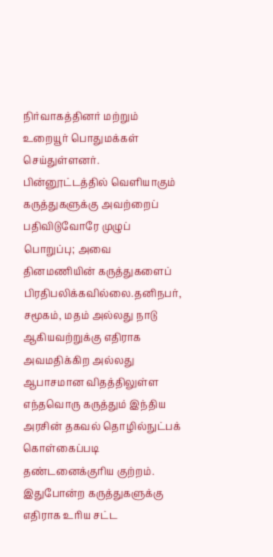நிர்வாகத்தினர் மற்றும் உறையூர் பொதுமக்கள் செய்துள்ளனர்.
பின்னூட்டத்தில் வெளியாகும் கருத்துகளுக்கு அவற்றைப் பதிவிடுவோரே முழுப் பொறுப்பு; அவை தினமணியின் கருத்துகளைப் பிரதிபலிக்கவில்லை.தனிநபர், சமூகம், மதம் அல்லது நாடு ஆகியவற்றுக்கு எதிராக அவமதிக்கிற அல்லது ஆபாசமான விதத்திலுள்ள எந்தவொரு கருத்தும் இந்திய அரசின் தகவல் தொழில்நுட்பக் கொள்கைப்படி தண்டனைக்குரிய குற்றம். இதுபோன்ற கருத்துகளுக்கு எதிராக உரிய சட்ட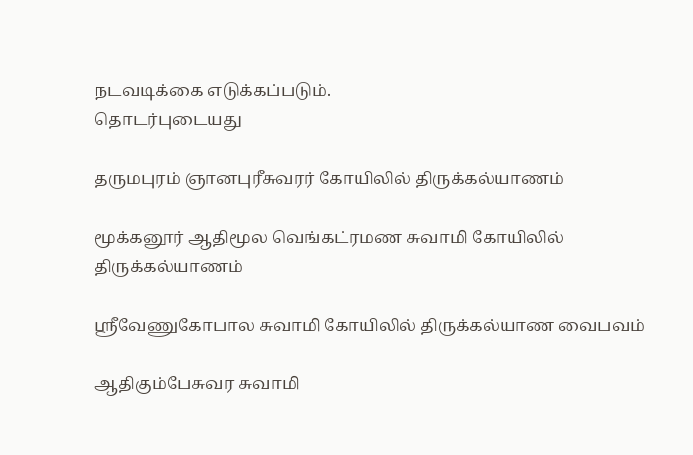நடவடிக்கை எடுக்கப்படும்.
தொடர்புடையது

தருமபுரம் ஞானபுரீசுவரர் கோயிலில் திருக்கல்யாணம்

மூக்கனூர் ஆதிமூல வெங்கட்ரமண சுவாமி கோயிலில் திருக்கல்யாணம்

ஸ்ரீவேணுகோபால சுவாமி கோயிலில் திருக்கல்யாண வைபவம்

ஆதிகும்பேசுவர சுவாமி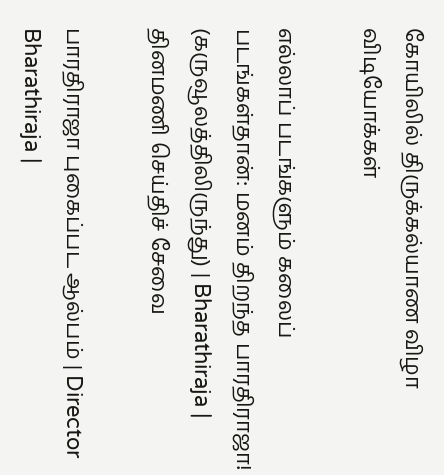கோயிலில் திருக்கல்யாண விழா
விடியோக்கள்

எல்லாப் படங்களும் கலைப் படங்கள்தான்: மனம் திறந்த பாரதிராஜா! (கருவூலத்திலிருந்து) | Bharathiraja |
தினமணி செய்திச் சேவை

பாரதிராஜா புகைப்பட ஆல்பம் | Director Bharathiraja |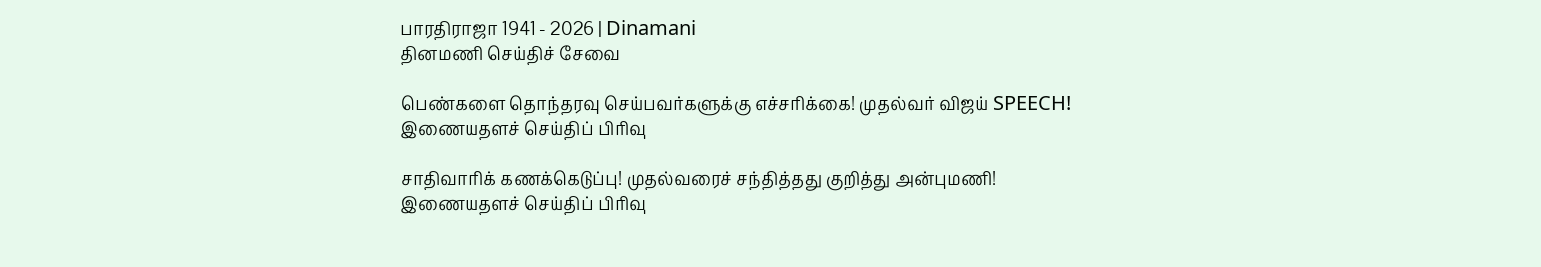பாரதிராஜா 1941 - 2026 | Dinamani
தினமணி செய்திச் சேவை

பெண்களை தொந்தரவு செய்பவர்களுக்கு எச்சரிக்கை! முதல்வர் விஜய் SPEECH!
இணையதளச் செய்திப் பிரிவு

சாதிவாரிக் கணக்கெடுப்பு! முதல்வரைச் சந்தித்தது குறித்து அன்புமணி!
இணையதளச் செய்திப் பிரிவு